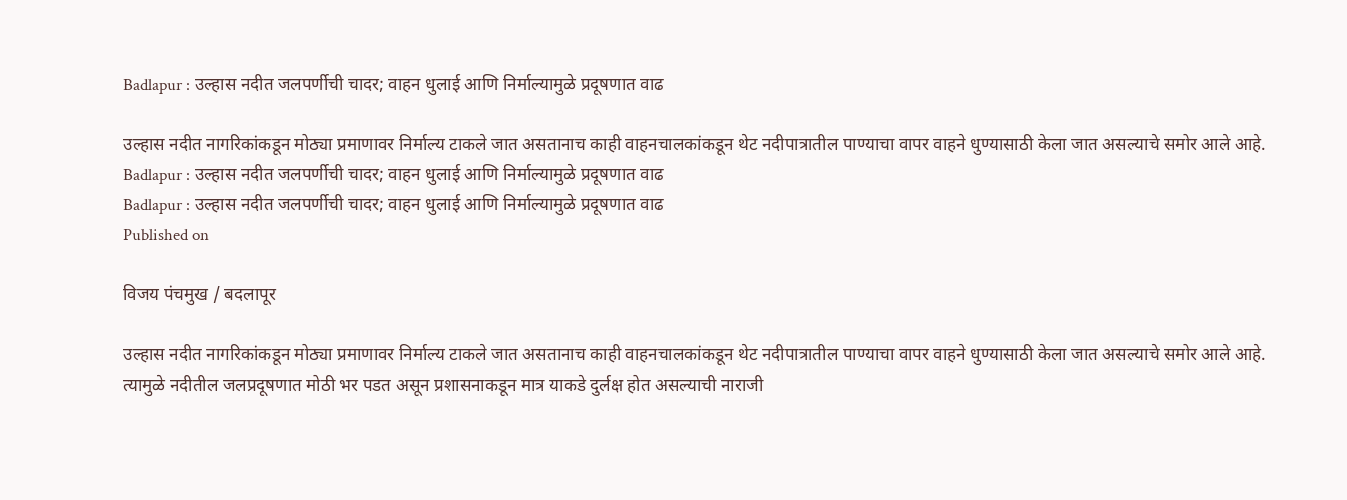Badlapur : उल्हास नदीत जलपर्णीची चादर; वाहन धुलाई आणि निर्माल्यामुळे प्रदूषणात वाढ

उल्हास नदीत नागरिकांकडून मोठ्या प्रमाणावर निर्माल्य टाकले जात असतानाच काही वाहनचालकांकडून थेट नदीपात्रातील पाण्याचा वापर वाहने धुण्यासाठी केला जात असल्याचे समोर आले आहे.
Badlapur : उल्हास नदीत जलपर्णीची चादर; वाहन धुलाई आणि निर्माल्यामुळे प्रदूषणात वाढ
Badlapur : उल्हास नदीत जलपर्णीची चादर; वाहन धुलाई आणि निर्माल्यामुळे प्रदूषणात वाढ
Published on

विजय पंचमुख / बदलापूर

उल्हास नदीत नागरिकांकडून मोठ्या प्रमाणावर निर्माल्य टाकले जात असतानाच काही वाहनचालकांकडून थेट नदीपात्रातील पाण्याचा वापर वाहने धुण्यासाठी केला जात असल्याचे समोर आले आहे. त्यामुळे नदीतील जलप्रदूषणात मोठी भर पडत असून प्रशासनाकडून मात्र याकडे दुर्लक्ष होत असल्याची नाराजी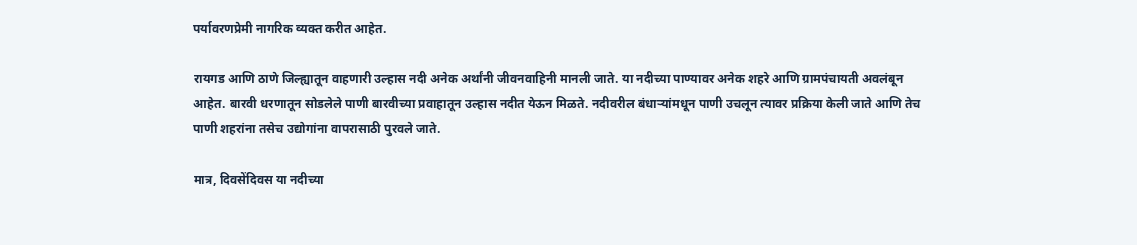पर्यावरणप्रेमी नागरिक व्यक्त करीत आहेत.

रायगड आणि ठाणे जिल्ह्यातून वाहणारी उल्हास नदी अनेक अर्थांनी जीवनवाहिनी मानली जाते. या नदीच्या पाण्यावर अनेक शहरे आणि ग्रामपंचायती अवलंबून आहेत. बारवी धरणातून सोडलेले पाणी बारवीच्या प्रवाहातून उल्हास नदीत येऊन मिळते. नदीवरील बंधाऱ्यांमधून पाणी उचलून त्यावर प्रक्रिया केली जाते आणि तेच पाणी शहरांना तसेच उद्योगांना वापरासाठी पुरवले जाते.

मात्र, दिवसेंदिवस या नदीच्या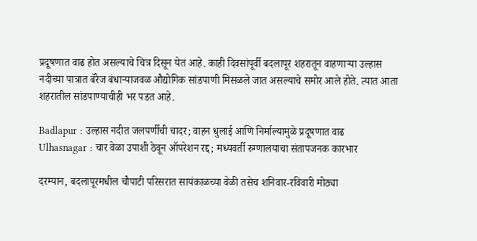प्रदूषणात वाढ होत असल्याचे चित्र दिसून येत आहे. काही दिवसांपूर्वी बदलापूर शहरातून वाहणाऱ्या उल्हास नदीच्या पात्रात बॅरेज बंधाऱ्याजवळ औद्योगिक सांडपाणी मिसळले जात असल्याचे समोर आले होते. त्यात आता शहरातील सांडपाण्याचीही भर पडत आहे.

Badlapur : उल्हास नदीत जलपर्णीची चादर; वाहन धुलाई आणि निर्माल्यामुळे प्रदूषणात वाढ
Ulhasnagar : चार वेळा उपाशी ठेवून ऑपरेशन रद्द; मध्यवर्ती रुग्णालयाचा संतापजनक कारभार

दरम्यान, बदलापूरमधील चौपाटी परिसरात सायंकाळच्या वेळी तसेच शनिवार-रविवारी मोठ्या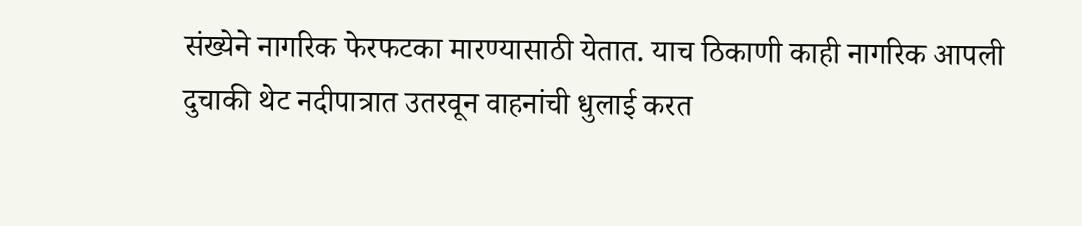संख्येने नागरिक फेरफटका मारण्यासाठी येतात. याच ठिकाणी काही नागरिक आपली दुचाकी थेट नदीपात्रात उतरवून वाहनांची धुलाई करत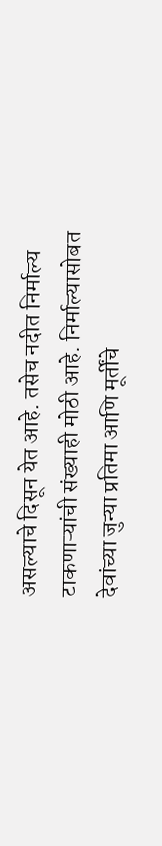असल्याचे दिसून येत आहे. तसेच नदीत निर्माल्य टाकणाऱ्यांची संख्याही मोठी आहे. निर्माल्यासोबत देवांच्या जुन्या प्रतिमा आणि मूर्तींचे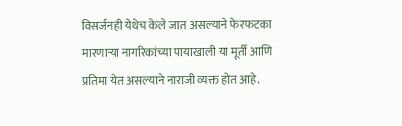विसर्जनही येथेच केले जात असल्याने फेरफटका मारणाऱ्या नागरिकांच्या पायाखाली या मूर्ती आणि प्रतिमा येत असल्याने नाराजी व्यक्त होत आहे.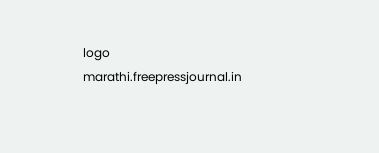logo
marathi.freepressjournal.in